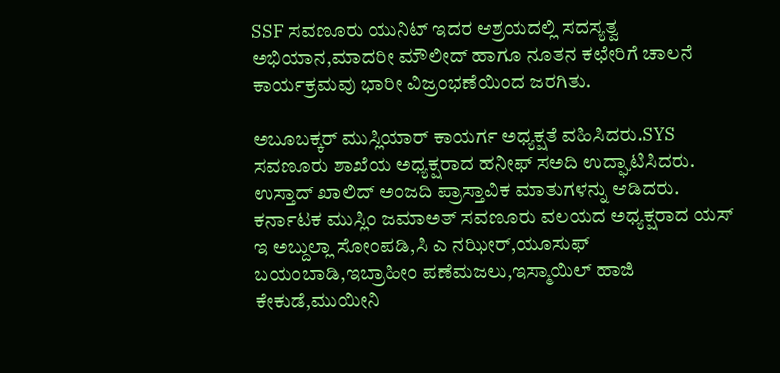SSF ಸವಣೂರು ಯುನಿಟ್ ಇದರ ಆಶ್ರಯದಲ್ಲಿ ಸದಸ್ಯತ್ವ ಅಭಿಯಾನ,ಮಾದರೀ ಮೌಲೀದ್ ಹಾಗೂ ನೂತನ ಕಛೇರಿಗೆ ಚಾಲನೆ ಕಾರ್ಯಕ್ರಮವು ಭಾರೀ ವಿಜ್ರಂಭಣೆಯಿಂದ ಜರಗಿತು.

ಅಬೂಬಕ್ಕರ್ ಮುಸ್ಲಿಯಾರ್ ಕಾಯರ್ಗ ಅಧ್ಯಕ್ಷತೆ ವಹಿಸಿದರು.SYS ಸವಣೂರು ಶಾಖೆಯ ಅಧ್ಯಕ್ಷರಾದ ಹನೀಫ್ ಸಅದಿ ಉದ್ಘಾಟಿಸಿದರು. ಉಸ್ತಾದ್ ಖಾಲಿದ್ ಅಂಜದಿ ಪ್ರಾಸ್ತಾವಿಕ ಮಾತುಗಳನ್ನು ಆಡಿದರು.
ಕರ್ನಾಟಕ ಮುಸ್ಲಿಂ ಜಮಾಅತ್ ಸವಣೂರು ವಲಯದ ಅಧ್ಯಕ್ಷರಾದ ಯಸ್ ಇ ಅಬ್ದುಲ್ಲಾ ಸೋಂಪಡಿ,ಸಿ ಎ ನಝೀರ್,ಯೂಸುಫ್ ಬಯಂಬಾಡಿ,ಇಬ್ರಾಹೀಂ ಪಣೆಮಜಲು,ಇಸ್ಮಾಯಿಲ್ ಹಾಜಿ ಕೇಕುಡೆ,ಮುಯೀನಿ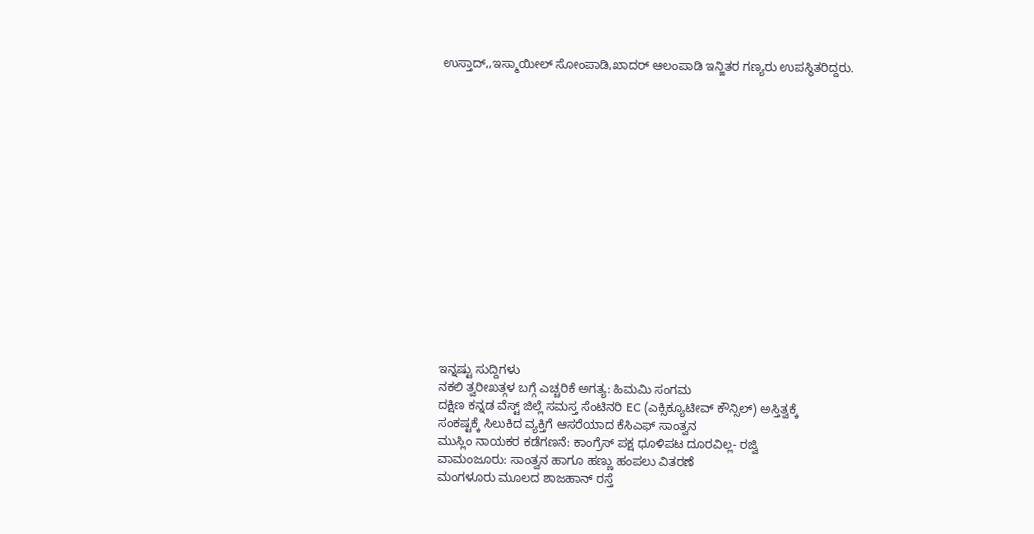ಉಸ್ತಾದ್,,ಇಸ್ಮಾಯೀಲ್ ಸೋಂಪಾಡಿ,ಖಾದರ್ ಆಲಂಪಾಡಿ ಇನ್ಙಿತರ ಗಣ್ಯರು ಉಪಸ್ಥಿತರಿದ್ದರು.
















ಇನ್ನಷ್ಟು ಸುದ್ದಿಗಳು
ನಕಲಿ ತ್ವರೀಖತ್ಗಳ ಬಗ್ಗೆ ಎಚ್ಚರಿಕೆ ಅಗತ್ಯ: ಹಿಮಮಿ ಸಂಗಮ
ದಕ್ಷಿಣ ಕನ್ನಡ ವೆಸ್ಟ್ ಜಿಲ್ಲೆ ಸಮಸ್ತ ಸೆಂಟಿನರಿ EC (ಎಕ್ಸಿಕ್ಯೂಟೀವ್ ಕೌನ್ಸಿಲ್) ಅಸ್ತಿತ್ವಕ್ಕೆ
ಸಂಕಷ್ಟಕ್ಕೆ ಸಿಲುಕಿದ ವ್ಯಕ್ತಿಗೆ ಆಸರೆಯಾದ ಕೆಸಿಎಫ್ ಸಾಂತ್ವನ
ಮುಸ್ಲಿಂ ನಾಯಕರ ಕಡೆಗಣನೆ: ಕಾಂಗ್ರೆಸ್ ಪಕ್ಷ ಧೂಳಿಪಟ ದೂರವಿಲ್ಲ- ರಜ್ವಿ
ವಾಮಂಜೂರು: ಸಾಂತ್ವನ ಹಾಗೂ ಹಣ್ಣು ಹಂಪಲು ವಿತರಣೆ
ಮಂಗಳೂರು ಮೂಲದ ಶಾಜಹಾನ್ ರಸ್ತೆ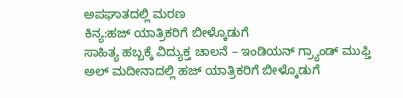ಅಪಘಾತದಲ್ಲಿ ಮರಣ
ಕಿನ್ಯ:ಹಜ್ ಯಾತ್ರಿಕರಿಗೆ ಬೀಳ್ಕೊಡುಗೆ
ಸಾಹಿತ್ಯ ಹಬ್ಬಕ್ಕೆ ವಿದ್ಯುಕ್ತ ಚಾಲನೆ – ಇಂಡಿಯನ್ ಗ್ರ್ಯಾಂಡ್ ಮುಫ್ತಿ
ಅಲ್ ಮದೀನಾದಲ್ಲಿ ಹಜ್ ಯಾತ್ರಿಕರಿಗೆ ಬೀಳ್ಕೊಡುಗೆ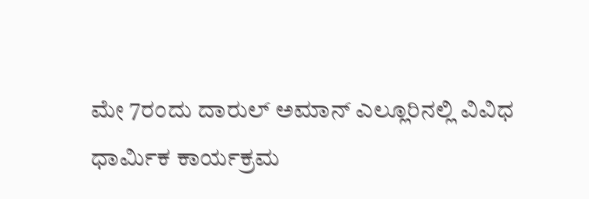ಮೇ 7ರಂದು ದಾರುಲ್ ಅಮಾನ್ ಎಲ್ಲೂರಿನಲ್ಲಿ ವಿವಿಧ ಧಾರ್ಮಿಕ ಕಾರ್ಯಕ್ರಮ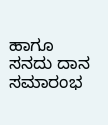ಹಾಗೂ ಸನದು ದಾನ ಸಮಾರಂಭ